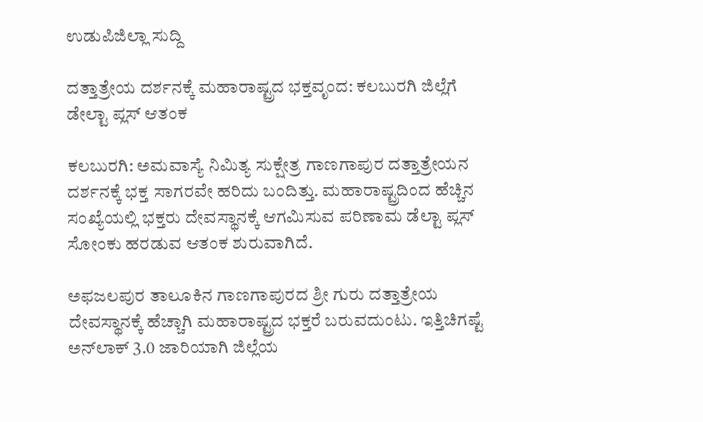ಉಡುಪಿಜಿಲ್ಲಾ ಸುದ್ದಿ

ದತ್ತಾತ್ರೇಯ ದರ್ಶನಕ್ಕೆ ಮಹಾರಾಷ್ಟ್ರದ ಭಕ್ತವೃಂದ: ಕಲಬುರಗಿ ಜಿಲ್ಲೆಗೆ ಡೇಲ್ಟಾ ಪ್ಲಸ್ ಆತಂಕ

ಕಲಬುರಗಿ: ಅಮವಾಸ್ಯೆ ನಿಮಿತ್ಯ ಸುಕ್ಷೇತ್ರ ಗಾಣಗಾಪುರ ದತ್ತಾತ್ರೇಯನ ದರ್ಶನಕ್ಕೆ ಭಕ್ತ ಸಾಗರವೇ ಹರಿದು ಬಂದಿತ್ತು. ಮಹಾರಾಷ್ಟ್ರದಿಂದ ಹೆಚ್ಚಿನ ಸಂಖ್ಯೆಯಲ್ಲಿ ಭಕ್ತರು ದೇವಸ್ಥಾನಕ್ಕೆ ಆಗಮಿಸುವ ಪರಿಣಾಮ ಡೆಲ್ಟಾ ಪ್ಲಸ್ ಸೋಂಕು ಹರಡುವ ಆತಂಕ ಶುರುವಾಗಿದೆ.

ಅಫಜಲಪುರ ತಾಲೂಕಿನ ಗಾಣಗಾಪುರದ ಶ್ರೀ ಗುರು ದತ್ತಾತ್ರೇಯ ದೇವಸ್ಥಾನಕ್ಕೆ ಹೆಚ್ಚಾಗಿ ಮಹಾರಾಷ್ಟ್ರದ ಭಕ್ತರೆ ಬರುವದುಂಟು. ಇತ್ತಿಚಿಗಷ್ಟೆ ಅನ್‌ಲಾಕ್ 3.0 ಜಾರಿಯಾಗಿ ಜಿಲ್ಲೆಯ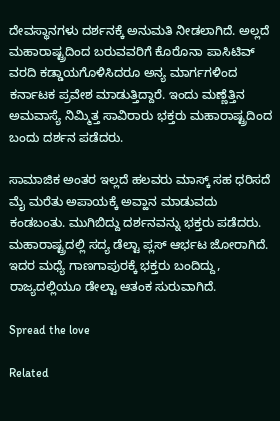ದೇವಸ್ಥಾನಗಳು ದರ್ಶನಕ್ಕೆ ಅನುಮತಿ ನೀಡಲಾಗಿದೆ. ಅಲ್ಲದೆ ಮಹಾರಾಷ್ಟ್ರದಿಂದ ಬರುವವರಿಗೆ ಕೊರೊನಾ ಪಾಸಿಟಿವ್ ವರದಿ ಕಡ್ಡಾಯಗೊಳಿಸಿದರೂ ಅನ್ಯ ಮಾರ್ಗಗಳಿಂದ ಕರ್ನಾಟಕ ಪ್ರವೇಶ ಮಾಡುತ್ತಿದ್ದಾರೆ. ಇಂದು‌ ಮಣ್ಣೆತ್ತಿನ ಅಮವಾಸ್ಯೆ ನಿಮ್ಮಿತ್ತ ಸಾವಿರಾರು ಭಕ್ತರು ಮಹಾರಾಷ್ಟ್ರದಿಂದ ಬಂದು ದರ್ಶನ ಪಡೆದರು.

ಸಾಮಾಜಿಕ ಅಂತರ ಇಲ್ಲದೆ ಹಲವರು ಮಾಸ್ಕ್ ಸಹ ಧರಿಸದೆ ಮೈ ಮರೆತು ಅಪಾಯಕ್ಕೆ ಅವ್ಹಾನ ಮಾಡುವದು ಕಂಡಬಂತು. ಮುಗಿಬಿದ್ದು ದರ್ಶನವನ್ನು ಭಕ್ತರು ಪಡೆದರು. ಮಹಾರಾಷ್ಟ್ರದಲ್ಲಿ ಸದ್ಯ ಡೆಲ್ಟಾ ಪ್ಲಸ್ ಆರ್ಭಟ ಜೋರಾಗಿದೆ. ಇದರ ಮಧ್ಯೆ ಗಾಣಗಾಪುರಕ್ಕೆ ಭಕ್ತರು ಬಂದಿದ್ದು, ರಾಜ್ಯದಲ್ಲಿಯೂ ಡೇಲ್ಟಾ ಆತಂಕ ಸುರುವಾಗಿದೆ.

Spread the love

Related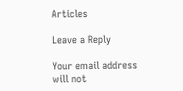Articles

Leave a Reply

Your email address will not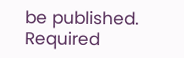be published. Required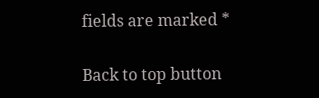fields are marked *

Back to top button